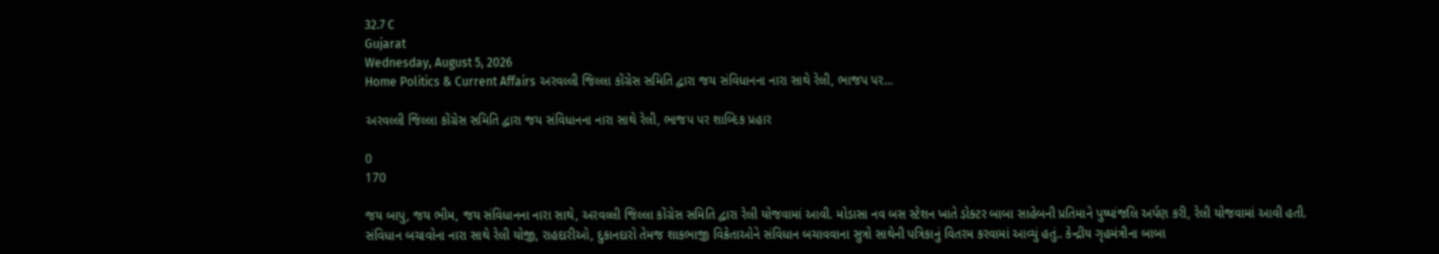32.7 C
Gujarat
Wednesday, August 5, 2026
Home Politics & Current Affairs અરવલ્લી જિલ્લા કોંગ્રેસ સમિતિ દ્વારા જય સંવિધાનના નારા સાથે રેલી, ભાજપ પર...

અરવલ્લી જિલ્લા કોંગ્રેસ સમિતિ દ્વારા જય સંવિધાનના નારા સાથે રેલી, ભાજપ પર શાબ્દિક પ્રહાર

0
170

જય બાપુ, જય ભીમ, જય સંવિધાનના નારા સાથે, અરવલ્લી જિલ્લા કોંગ્રેસ સમિતિ દ્વારા રેલી યોજવામાં આવી. મોડાસા નવ બસ સ્ટેશન ખાતે ડોક્ટર બાબા સાહેબની પ્રતિમાને પુષ્પાંજલિ અર્પણ કરી, રેલી યોજવામાં આવી હતી. સંવિધાન બચાવોના નારા સાથે રેલી યોજી, રાહદારીઓ, દુકાનદારો તેમજ શાકભાજી વિક્રેતાઓને સંવિધાન બચાવવાના સુત્રો સાથેની પત્રિકાનું વિતરમ કરવામાં આવ્યું હતું.. કેન્દ્રીય ગૃહમંત્રીના બાબા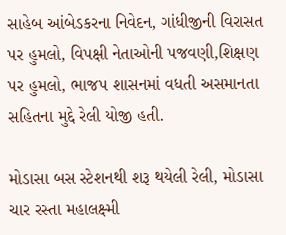સાહેબ આંબેડકરના નિવેદન, ગાંધીજીની વિરાસત પર હુમલો, વિપક્ષી નેતાઓની પજવણી,શિક્ષણ પર હુમલો, ભાજપ શાસનમાં વધતી અસમાનતા સહિતના મુદ્દે રેલી યોજી હતી.

મોડાસા બસ સ્ટેશનથી શરૂ થયેલી રેલી, મોડાસા ચાર રસ્તા મહાલક્ષ્મી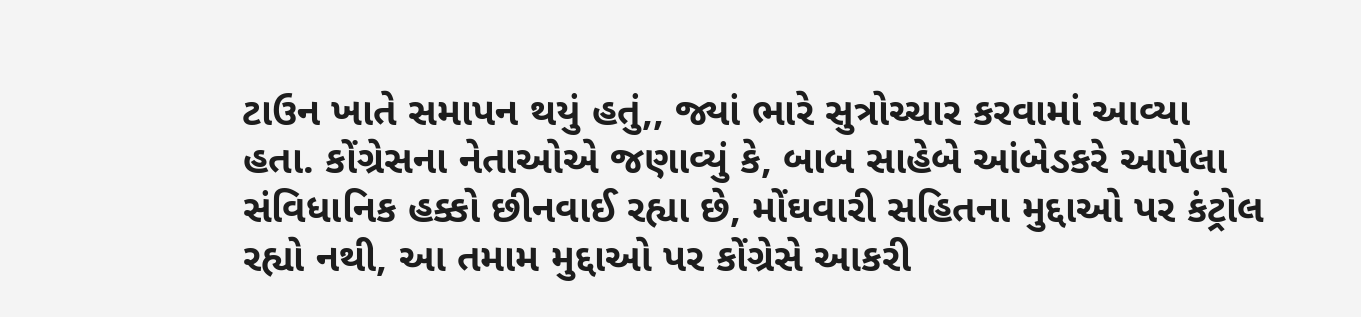ટાઉન ખાતે સમાપન થયું હતું,, જ્યાં ભારે સુત્રોચ્ચાર કરવામાં આવ્યા હતા. કોંગ્રેસના નેતાઓએ જણાવ્યું કે, બાબ સાહેબે આંબેડકરે આપેલા સંવિધાનિક હક્કો છીનવાઈ રહ્યા છે, મોંઘવારી સહિતના મુદ્દાઓ પર કંટ્રોલ રહ્યો નથી, આ તમામ મુદ્દાઓ પર કોંગ્રેસે આકરી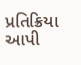પ્રતિક્રિયા આપી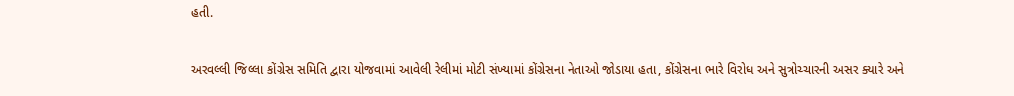હતી.

અરવલ્લી જિલ્લા કોંગ્રેસ સમિતિ દ્વારા યોજવામાં આવેલી રેલીમાં મોટી સંખ્યામાં કોંગ્રેસના નેતાઓ જોડાયા હતા, કોંગ્રેસના ભારે વિરોધ અને સુત્રોચ્ચારની અસર ક્યારે અને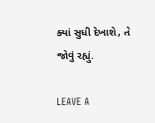ક્યાં સુધી દેખાશે, તે જોવું રહ્યું.

LEAVE A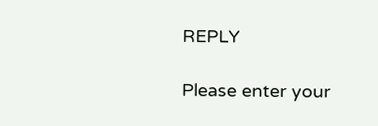REPLY

Please enter your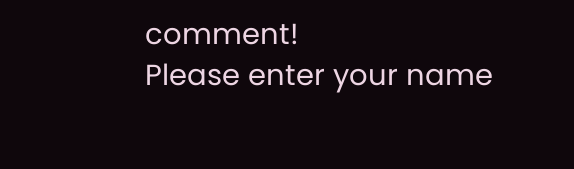comment!
Please enter your name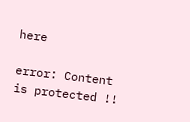here

error: Content is protected !!